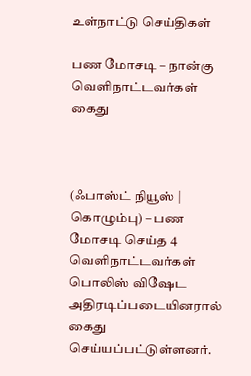உள்நாட்டு செய்திகள்

பண மோசடி – நான்கு வெளிநாட்டவர்கள் கைது



(ஃபாஸ்ட் நியூஸ் | கொழும்பு) – பண மோசடி செய்த 4 வெளிநாட்டவர்கள் பொலிஸ் விஷேட அதிரடிப்படையினரால் கைது செய்யப்பட்டுள்ளனர்.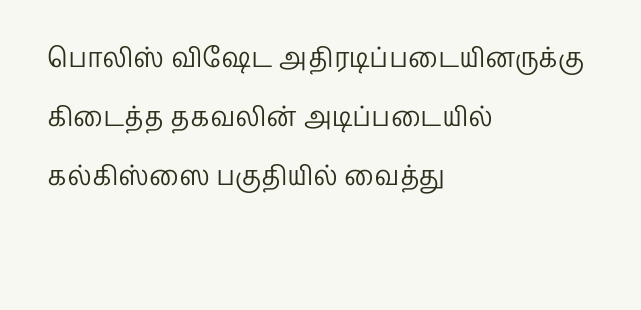பொலிஸ் விஷேட அதிரடிப்படையினருக்கு கிடைத்த தகவலின் அடிப்படையில் கல்கிஸ்ஸை பகுதியில் வைத்து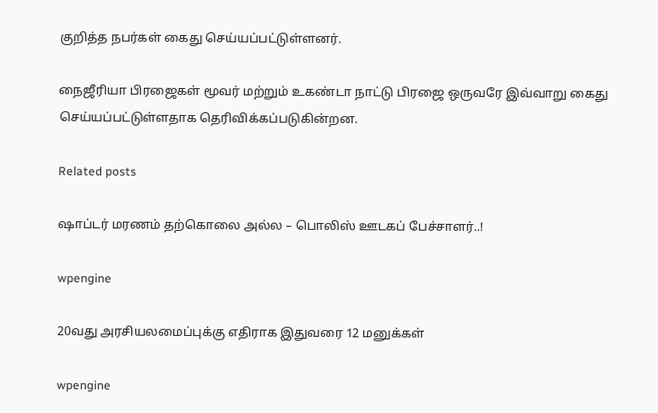குறித்த நபர்கள் கைது செய்யப்பட்டுள்ளனர்.

நைஜீரியா பிரஜைகள் மூவர் மற்றும் உகண்டா நாட்டு பிரஜை ஒருவரே இவ்வாறு கைது செய்யப்பட்டுள்ளதாக தெரிவிக்கப்படுகின்றன.

Related posts

ஷாப்டர் மரணம் தற்கொலை அல்ல – பொலிஸ் ஊடகப் பேச்சாளர்..!

wpengine

20வது அரசியலமைப்புக்கு எதிராக இதுவரை 12 மனுக்கள்

wpengine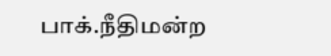பாக்.நீதிமன்ற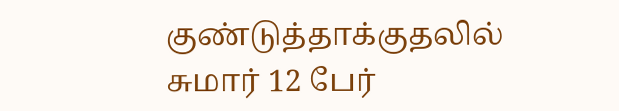குண்டுத்தாக்குதலில் சுமார் 12 பேர்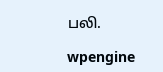பலி.

wpengine